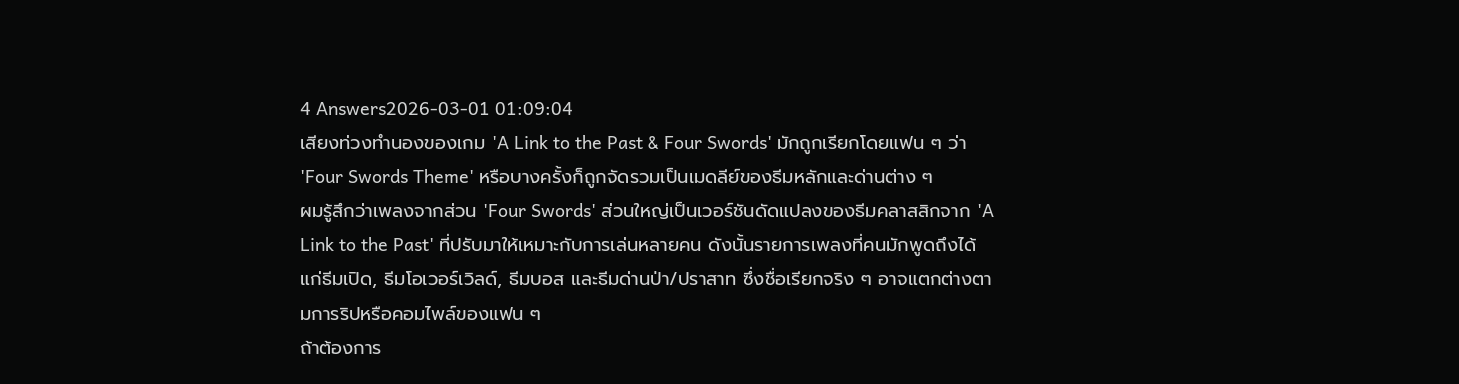4 Answers2026-03-01 01:09:04
เสียงท่วงทำนองของเกม 'A Link to the Past & Four Swords' มักถูกเรียกโดยแฟน ๆ ว่า 'Four Swords Theme' หรือบางครั้งก็ถูกจัดรวมเป็นเมดลีย์ของธีมหลักและด่านต่าง ๆ
ผมรู้สึกว่าเพลงจากส่วน 'Four Swords' ส่วนใหญ่เป็นเวอร์ชันดัดแปลงของธีมคลาสสิกจาก 'A Link to the Past' ที่ปรับมาให้เหมาะกับการเล่นหลายคน ดังนั้นรายการเพลงที่คนมักพูดถึงได้แก่ธีมเปิด, ธีมโอเวอร์เวิลด์, ธีมบอส และธีมด่านป่า/ปราสาท ซึ่งชื่อเรียกจริง ๆ อาจแตกต่างตามการริปหรือคอมไพล์ของแฟน ๆ
ถ้าต้องการ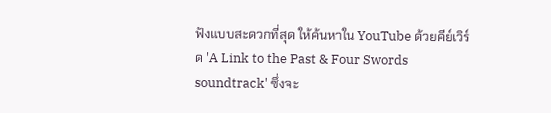ฟังแบบสะดวกที่สุด ให้ค้นหาใน YouTube ด้วยคีย์เวิร์ด 'A Link to the Past & Four Swords soundtrack' ซึ่งจะ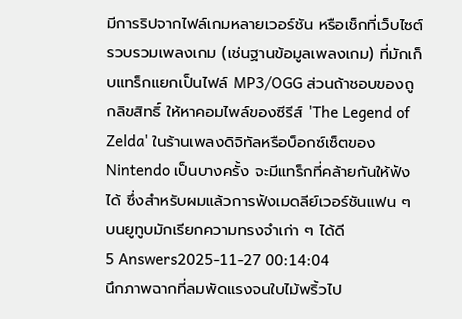มีการริปจากไฟล์เกมหลายเวอร์ชัน หรือเช็กที่เว็บไซต์รวบรวมเพลงเกม (เช่นฐานข้อมูลเพลงเกม) ที่มักเก็บแทร็กแยกเป็นไฟล์ MP3/OGG ส่วนถ้าชอบของถูกลิขสิทธิ์ ให้หาคอมไพล์ของซีรีส์ 'The Legend of Zelda' ในร้านเพลงดิจิทัลหรือบ็อกซ์เซ็ตของ Nintendo เป็นบางครั้ง จะมีแทร็กที่คล้ายกันให้ฟังได้ ซึ่งสำหรับผมแล้วการฟังเมดลีย์เวอร์ชันแฟน ๆ บนยูทูบมักเรียกความทรงจำเก่า ๆ ได้ดี
5 Answers2025-11-27 00:14:04
นึกภาพฉากที่ลมพัดแรงจนใบไม้พริ้วไป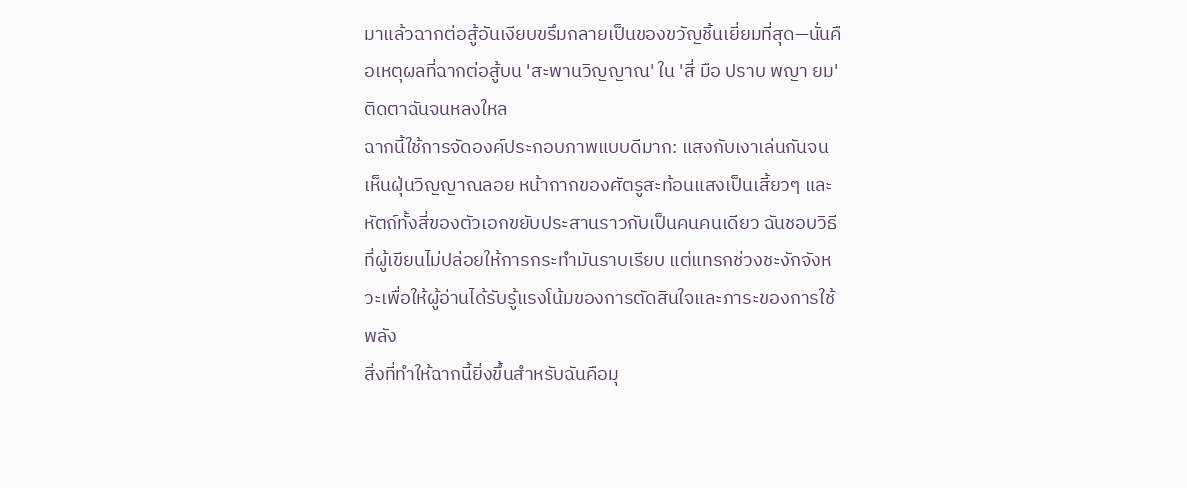มาแล้วฉากต่อสู้อันเงียบขรึมกลายเป็นของขวัญชิ้นเยี่ยมที่สุด—นั่นคือเหตุผลที่ฉากต่อสู้บน 'สะพานวิญญาณ' ใน 'สี่ มือ ปราบ พญา ยม' ติดตาฉันจนหลงใหล
ฉากนี้ใช้การจัดองค์ประกอบภาพแบบดีมาก: แสงกับเงาเล่นกันจนเห็นฝุ่นวิญญาณลอย หน้ากากของศัตรูสะท้อนแสงเป็นเสี้ยวๆ และหัตถ์ทั้งสี่ของตัวเอกขยับประสานราวกับเป็นคนคนเดียว ฉันชอบวิธีที่ผู้เขียนไม่ปล่อยให้การกระทำมันราบเรียบ แต่แทรกช่วงชะงักจังหวะเพื่อให้ผู้อ่านได้รับรู้แรงโน้มของการตัดสินใจและภาระของการใช้พลัง
สิ่งที่ทำให้ฉากนี้ยิ่งขึ้นสำหรับฉันคือมุ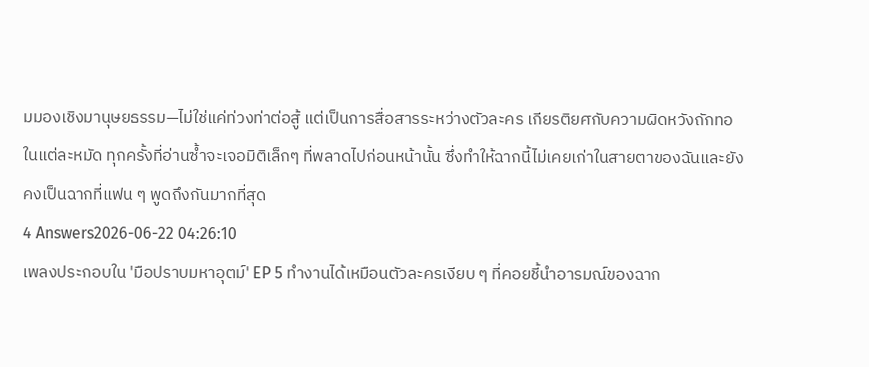มมองเชิงมานุษยธรรม—ไม่ใช่แค่ท่วงท่าต่อสู้ แต่เป็นการสื่อสารระหว่างตัวละคร เกียรติยศกับความผิดหวังถักทอในแต่ละหมัด ทุกครั้งที่อ่านซ้ำจะเจอมิติเล็กๆ ที่พลาดไปก่อนหน้านั้น ซึ่งทำให้ฉากนี้ไม่เคยเก่าในสายตาของฉันและยังคงเป็นฉากที่แฟน ๆ พูดถึงกันมากที่สุด
4 Answers2026-06-22 04:26:10
เพลงประกอบใน 'มือปราบมหาอุตม์' EP 5 ทำงานได้เหมือนตัวละครเงียบ ๆ ที่คอยชี้นำอารมณ์ของฉาก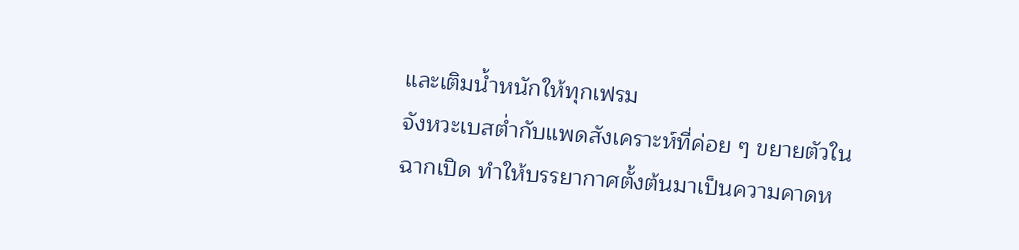และเติมน้ำหนักให้ทุกเฟรม
จังหวะเบสต่ำกับแพดสังเคราะห์ที่ค่อย ๆ ขยายตัวในฉากเปิด ทำให้บรรยากาศตั้งต้นมาเป็นความคาดห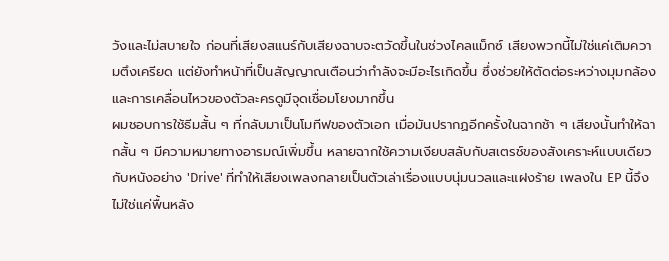วังและไม่สบายใจ ก่อนที่เสียงสแนร์กับเสียงฉาบจะตวัดขึ้นในช่วงไคลแม็กซ์ เสียงพวกนี้ไม่ใช่แค่เติมความตึงเครียด แต่ยังทำหน้าที่เป็นสัญญาณเตือนว่ากำลังจะมีอะไรเกิดขึ้น ซึ่งช่วยให้ตัดต่อระหว่างมุมกล้องและการเคลื่อนไหวของตัวละครดูมีจุดเชื่อมโยงมากขึ้น
ผมชอบการใช้ธีมสั้น ๆ ที่กลับมาเป็นโมทีฟของตัวเอก เมื่อมันปรากฏอีกครั้งในฉากช้า ๆ เสียงนั้นทำให้ฉากสั้น ๆ มีความหมายทางอารมณ์เพิ่มขึ้น หลายฉากใช้ความเงียบสลับกับสเตรช์ของสังเคราะห์แบบเดียวกับหนังอย่าง 'Drive' ที่ทำให้เสียงเพลงกลายเป็นตัวเล่าเรื่องแบบนุ่มนวลและแฝงร้าย เพลงใน EP นี้จึงไม่ใช่แค่พื้นหลัง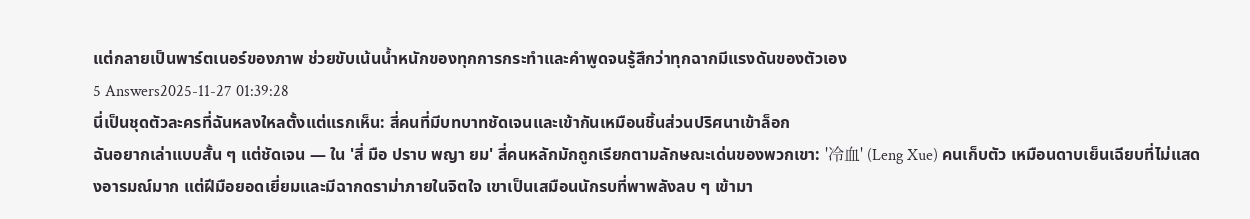แต่กลายเป็นพาร์ตเนอร์ของภาพ ช่วยขับเน้นน้ำหนักของทุกการกระทำและคำพูดจนรู้สึกว่าทุกฉากมีแรงดันของตัวเอง
5 Answers2025-11-27 01:39:28
นี่เป็นชุดตัวละครที่ฉันหลงใหลตั้งแต่แรกเห็น: สี่คนที่มีบทบาทชัดเจนและเข้ากันเหมือนชิ้นส่วนปริศนาเข้าล็อก
ฉันอยากเล่าแบบสั้น ๆ แต่ชัดเจน — ใน 'สี่ มือ ปราบ พญา ยม' สี่คนหลักมักถูกเรียกตามลักษณะเด่นของพวกเขา: '冷血' (Leng Xue) คนเก็บตัว เหมือนดาบเย็นเฉียบที่ไม่แสดงอารมณ์มาก แต่ฝีมือยอดเยี่ยมและมีฉากดราม่าภายในจิตใจ เขาเป็นเสมือนนักรบที่พาพลังลบ ๆ เข้ามา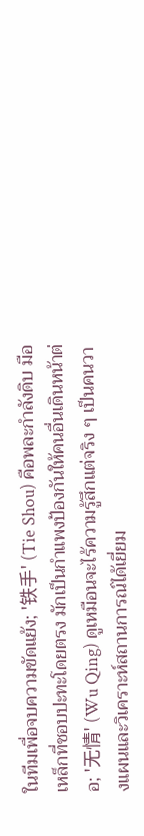ในทีมเพื่อจบความขัดแย้ง; '铁手' (Tie Shou) คือพละกำลังดิบ มือเหล็กที่ชอบปะทะโดยตรง มักเป็นกำแพงป้องกันให้คนอื่นเดินหน้าต่อ; '无情' (Wu Qing) ดูเหมือนจะไร้ความรู้สึกแต่จริง ๆ เป็นคนวางแผนและวิเคราะห์สถานการณ์ได้เยี่ยม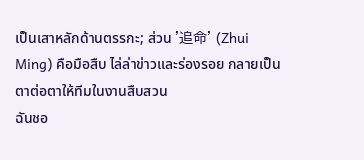เป็นเสาหลักด้านตรรกะ; ส่วน '追命' (Zhui Ming) คือมือสืบ ไล่ล่าข่าวและร่องรอย กลายเป็นตาต่อตาให้ทีมในงานสืบสวน
ฉันชอ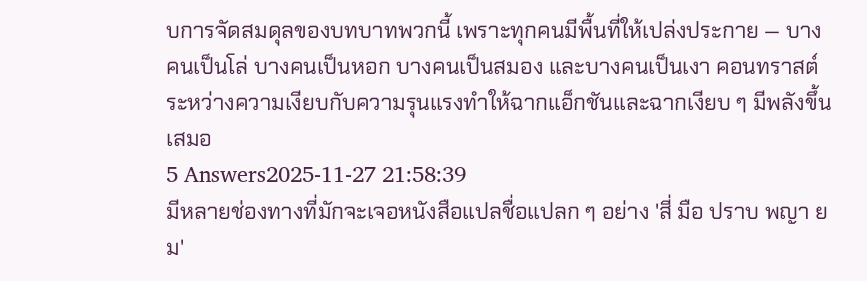บการจัดสมดุลของบทบาทพวกนี้ เพราะทุกคนมีพื้นที่ให้เปล่งประกาย — บางคนเป็นโล่ บางคนเป็นหอก บางคนเป็นสมอง และบางคนเป็นเงา คอนทราสต์ระหว่างความเงียบกับความรุนแรงทำให้ฉากแอ็กชันและฉากเงียบ ๆ มีพลังขึ้นเสมอ
5 Answers2025-11-27 21:58:39
มีหลายช่องทางที่มักจะเจอหนังสือแปลชื่อแปลก ๆ อย่าง 'สี่ มือ ปราบ พญา ยม'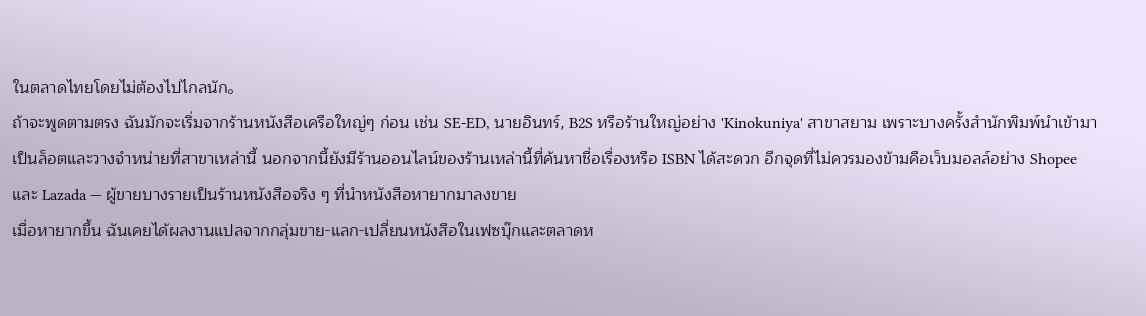ในตลาดไทยโดยไม่ต้องไปไกลนัก。
ถ้าจะพูดตามตรง ฉันมักจะเริ่มจากร้านหนังสือเครือใหญ่ๆ ก่อน เช่น SE-ED, นายอินทร์, B2S หรือร้านใหญ่อย่าง 'Kinokuniya' สาขาสยาม เพราะบางครั้งสำนักพิมพ์นำเข้ามาเป็นล็อตและวางจำหน่ายที่สาขาเหล่านี้ นอกจากนี้ยังมีร้านออนไลน์ของร้านเหล่านี้ที่ค้นหาชื่อเรื่องหรือ ISBN ได้สะดวก อีกจุดที่ไม่ควรมองข้ามคือเว็บมอลล์อย่าง Shopee และ Lazada — ผู้ขายบางรายเป็นร้านหนังสือจริง ๆ ที่นำหนังสือหายากมาลงขาย
เมื่อหายากขึ้น ฉันเคยได้ผลงานแปลจากกลุ่มขาย-แลก-เปลี่ยนหนังสือในเฟซบุ๊กและตลาดห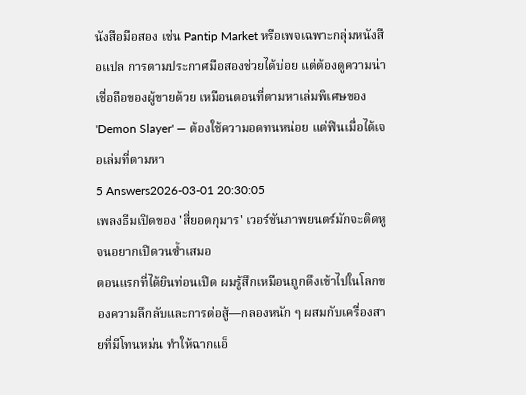นังสือมือสอง เช่น Pantip Market หรือเพจเฉพาะกลุ่มหนังสือแปล การตามประกาศมือสองช่วยได้บ่อย แต่ต้องดูความน่าเชื่อถือของผู้ขายด้วย เหมือนตอนที่ตามหาเล่มพิเศษของ 'Demon Slayer' — ต้องใช้ความอดทนหน่อย แต่ฟินเมื่อได้เจอเล่มที่ตามหา
5 Answers2026-03-01 20:30:05
เพลงธีมเปิดของ 'สี่ยอดกุมาร' เวอร์ชันภาพยนตร์มักจะติดหูจนอยากเปิดวนซ้ำเสมอ
ตอนแรกที่ได้ยินท่อนเปิด ผมรู้สึกเหมือนถูกดึงเข้าไปในโลกของความลึกลับและการต่อสู้—กลองหนัก ๆ ผสมกับเครื่องสายที่มีโทนหม่น ทำให้ฉากแอ็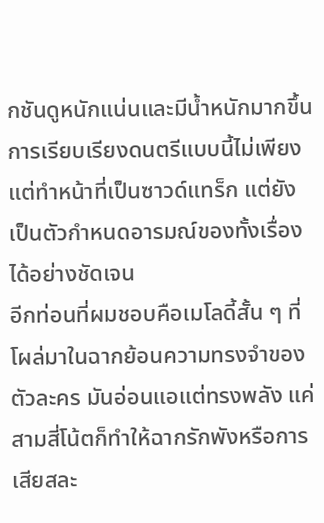กชันดูหนักแน่นและมีน้ำหนักมากขึ้น การเรียบเรียงดนตรีแบบนี้ไม่เพียงแต่ทำหน้าที่เป็นซาวด์แทร็ก แต่ยังเป็นตัวกำหนดอารมณ์ของทั้งเรื่องได้อย่างชัดเจน
อีกท่อนที่ผมชอบคือเมโลดี้สั้น ๆ ที่โผล่มาในฉากย้อนความทรงจำของตัวละคร มันอ่อนแอแต่ทรงพลัง แค่สามสี่โน้ตก็ทำให้ฉากรักพังหรือการเสียสละ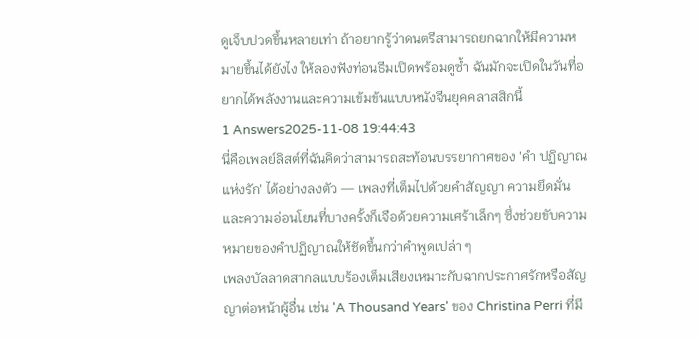ดูเจ็บปวดขึ้นหลายเท่า ถ้าอยากรู้ว่าดนตรีสามารถยกฉากให้มีความหมายขึ้นได้ยังไง ให้ลองฟังท่อนธีมเปิดพร้อมดูซ้ำ ฉันมักจะเปิดในวันที่อยากได้พลังงานและความเข้มข้นแบบหนังจีนยุคคลาสสิกนี้
1 Answers2025-11-08 19:44:43
นี่คือเพลย์ลิสต์ที่ฉันคิดว่าสามารถสะท้อนบรรยากาศของ 'คำ ปฏิญาณแห่งรัก' ได้อย่างลงตัว — เพลงที่เต็มไปด้วยคำสัญญา ความยึดมั่น และความอ่อนโยนที่บางครั้งก็เจือด้วยความเศร้าเล็กๆ ซึ่งช่วยขับความหมายของคำปฏิญาณให้ชัดขึ้นกว่าคำพูดเปล่า ๆ
เพลงบัลลาดสากลแบบร้องเต็มเสียงเหมาะกับฉากประกาศรักหรือสัญญาต่อหน้าผู้อื่น เช่น 'A Thousand Years' ของ Christina Perri ที่มี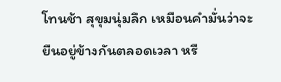โทนช้า สุขุมนุ่มลึก เหมือนคำมั่นว่าจะยืนอยู่ข้างกันตลอดเวลา หรื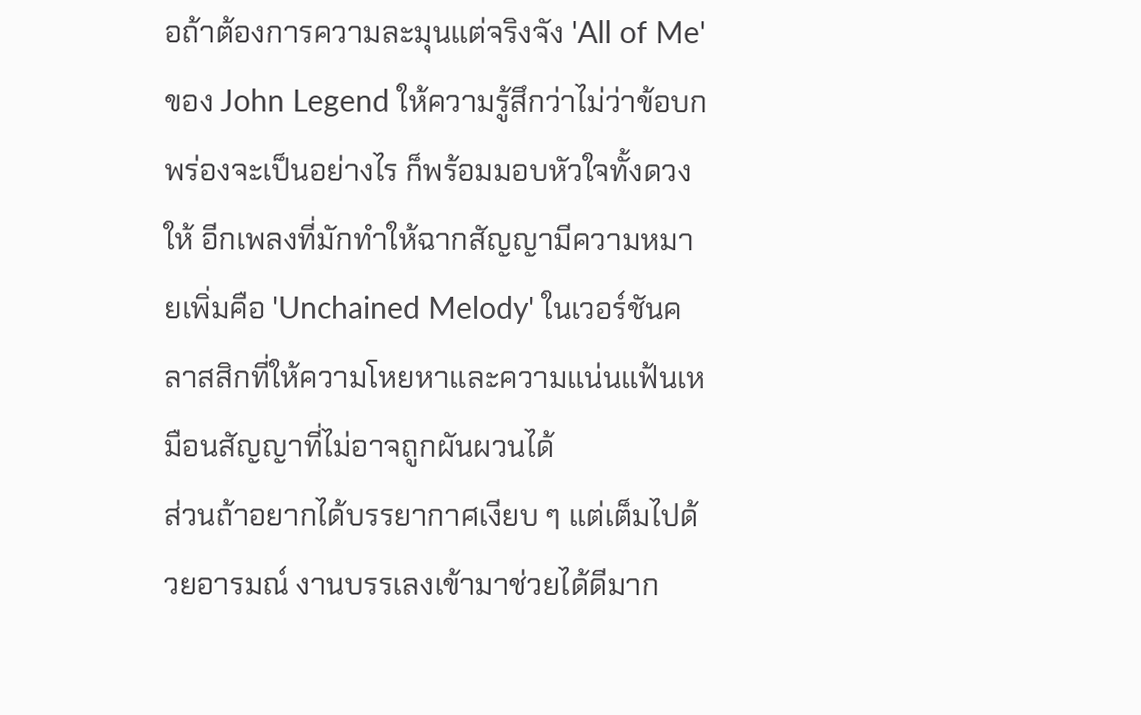อถ้าต้องการความละมุนแต่จริงจัง 'All of Me' ของ John Legend ให้ความรู้สึกว่าไม่ว่าข้อบกพร่องจะเป็นอย่างไร ก็พร้อมมอบหัวใจทั้งดวงให้ อีกเพลงที่มักทำให้ฉากสัญญามีความหมายเพิ่มคือ 'Unchained Melody' ในเวอร์ชันคลาสสิกที่ให้ความโหยหาและความแน่นแฟ้นเหมือนสัญญาที่ไม่อาจถูกผันผวนได้
ส่วนถ้าอยากได้บรรยากาศเงียบ ๆ แต่เต็มไปด้วยอารมณ์ งานบรรเลงเข้ามาช่วยได้ดีมาก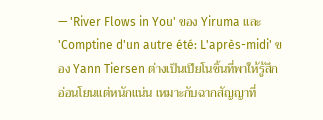— 'River Flows in You' ของ Yiruma และ 'Comptine d'un autre été: L'après-midi' ของ Yann Tiersen ต่างเป็นเปียโนชิ้นที่พาให้รู้สึกอ่อนโยนแต่หนักแน่น เหมาะกับฉากสัญญาที่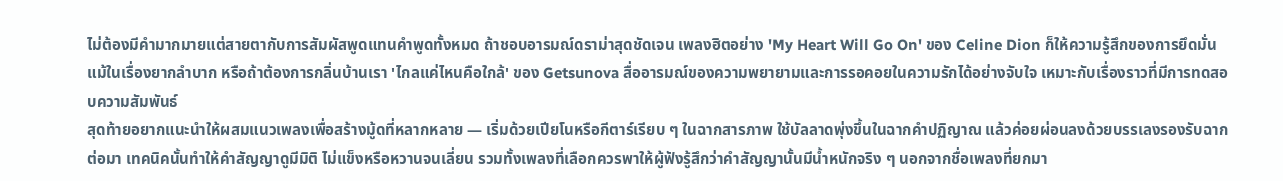ไม่ต้องมีคำมากมายแต่สายตากับการสัมผัสพูดแทนคำพูดทั้งหมด ถ้าชอบอารมณ์ดราม่าสุดชัดเจน เพลงฮิตอย่าง 'My Heart Will Go On' ของ Celine Dion ก็ให้ความรู้สึกของการยึดมั่นแม้ในเรื่องยากลำบาก หรือถ้าต้องการกลิ่นบ้านเรา 'ไกลแค่ไหนคือใกล้' ของ Getsunova สื่ออารมณ์ของความพยายามและการรอคอยในความรักได้อย่างจับใจ เหมาะกับเรื่องราวที่มีการทดสอบความสัมพันธ์
สุดท้ายอยากแนะนำให้ผสมแนวเพลงเพื่อสร้างมู้ดที่หลากหลาย — เริ่มด้วยเปียโนหรือกีตาร์เรียบ ๆ ในฉากสารภาพ ใช้บัลลาดพุ่งขึ้นในฉากคำปฏิญาณ แล้วค่อยผ่อนลงด้วยบรรเลงรองรับฉากต่อมา เทคนิคนั้นทำให้คำสัญญาดูมีมิติ ไม่แข็งหรือหวานจนเลี่ยน รวมทั้งเพลงที่เลือกควรพาให้ผู้ฟังรู้สึกว่าคำสัญญานั้นมีน้ำหนักจริง ๆ นอกจากชื่อเพลงที่ยกมา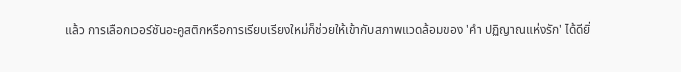แล้ว การเลือกเวอร์ชันอะคูสติกหรือการเรียบเรียงใหม่ก็ช่วยให้เข้ากับสภาพแวดล้อมของ 'คำ ปฏิญาณแห่งรัก' ได้ดียิ่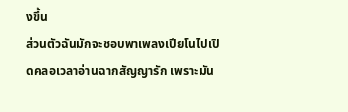งขึ้น
ส่วนตัวฉันมักจะชอบพาเพลงเปียโนไปเปิดคลอเวลาอ่านฉากสัญญารัก เพราะมัน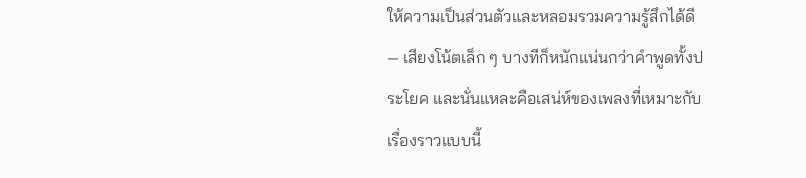ให้ความเป็นส่วนตัวและหลอมรวมความรู้สึกได้ดี — เสียงโน้ตเล็ก ๆ บางทีก็หนักแน่นกว่าคำพูดทั้งประโยค และนั่นแหละคือเสน่ห์ของเพลงที่เหมาะกับเรื่องราวแบบนี้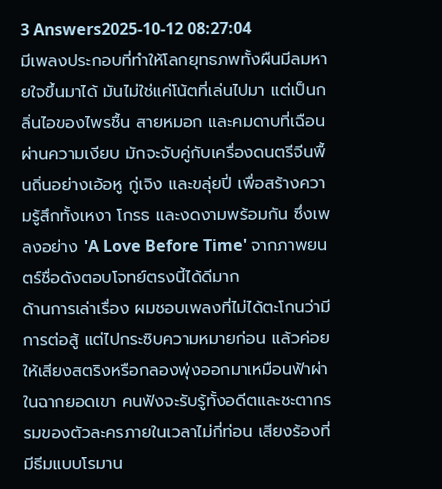3 Answers2025-10-12 08:27:04
มีเพลงประกอบที่ทำให้โลกยุทธภพทั้งผืนมีลมหายใจขึ้นมาได้ มันไม่ใช่แค่โน้ตที่เล่นไปมา แต่เป็นกลิ่นไอของไพรชื้น สายหมอก และคมดาบที่เฉือนผ่านความเงียบ มักจะจับคู่กับเครื่องดนตรีจีนพื้นถิ่นอย่างเอ้อหู กู่เจิง และขลุ่ยปี่ เพื่อสร้างความรู้สึกทั้งเหงา โกรธ และงดงามพร้อมกัน ซึ่งเพลงอย่าง 'A Love Before Time' จากภาพยนตร์ชื่อดังตอบโจทย์ตรงนี้ได้ดีมาก
ด้านการเล่าเรื่อง ผมชอบเพลงที่ไม่ได้ตะโกนว่ามีการต่อสู้ แต่ไปกระซิบความหมายก่อน แล้วค่อยให้เสียงสตริงหรือกลองพุ่งออกมาเหมือนฟ้าผ่าในฉากยอดเขา คนฟังจะรับรู้ทั้งอดีตและชะตากรรมของตัวละครภายในเวลาไม่กี่ท่อน เสียงร้องที่มีธีมแบบโรมาน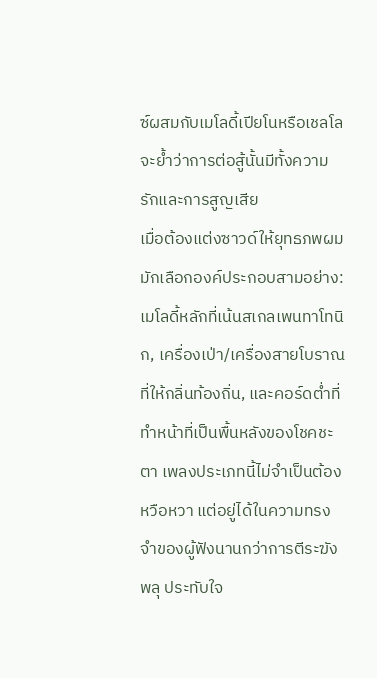ซ์ผสมกับเมโลดี้เปียโนหรือเชลโล จะย้ำว่าการต่อสู้นั้นมีทั้งความรักและการสูญเสีย
เมื่อต้องแต่งซาวด์ให้ยุทธภพผมมักเลือกองค์ประกอบสามอย่าง: เมโลดี้หลักที่เน้นสเกลเพนทาโทนิก, เครื่องเป่า/เครื่องสายโบราณที่ให้กลิ่นท้องถิ่น, และคอร์ดต่ำที่ทำหน้าที่เป็นพื้นหลังของโชคชะตา เพลงประเภทนี้ไม่จำเป็นต้องหวือหวา แต่อยู่ได้ในความทรงจำของผู้ฟังนานกว่าการตีระฆังพลุ ประทับใจ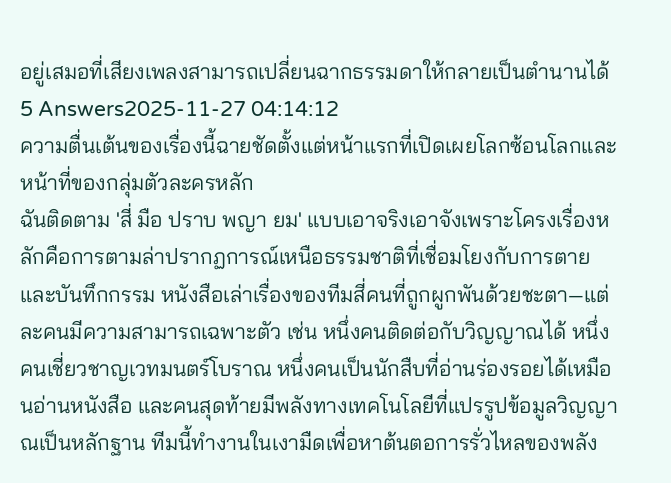อยู่เสมอที่เสียงเพลงสามารถเปลี่ยนฉากธรรมดาให้กลายเป็นตำนานได้
5 Answers2025-11-27 04:14:12
ความตื่นเต้นของเรื่องนี้ฉายชัดตั้งแต่หน้าแรกที่เปิดเผยโลกซ้อนโลกและหน้าที่ของกลุ่มตัวละครหลัก
ฉันติดตาม 'สี่ มือ ปราบ พญา ยม' แบบเอาจริงเอาจังเพราะโครงเรื่องหลักคือการตามล่าปรากฏการณ์เหนือธรรมชาติที่เชื่อมโยงกับการตายและบันทึกกรรม หนังสือเล่าเรื่องของทีมสี่คนที่ถูกผูกพันด้วยชะตา—แต่ละคนมีความสามารถเฉพาะตัว เช่น หนึ่งคนติดต่อกับวิญญาณได้ หนึ่งคนเชี่ยวชาญเวทมนตร์โบราณ หนึ่งคนเป็นนักสืบที่อ่านร่องรอยได้เหมือนอ่านหนังสือ และคนสุดท้ายมีพลังทางเทคโนโลยีที่แปรรูปข้อมูลวิญญาณเป็นหลักฐาน ทีมนี้ทำงานในเงามืดเพื่อหาต้นตอการรั่วไหลของพลัง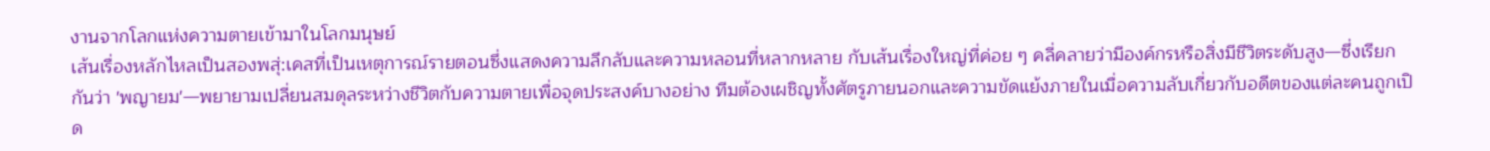งานจากโลกแห่งความตายเข้ามาในโลกมนุษย์
เส้นเรื่องหลักไหลเป็นสองพสุ่:เคสที่เป็นเหตุการณ์รายตอนซึ่งแสดงความลึกลับและความหลอนที่หลากหลาย กับเส้นเรื่องใหญ่ที่ค่อย ๆ คลี่คลายว่ามีองค์กรหรือสิ่งมีชีวิตระดับสูง—ซึ่งเรียกกันว่า 'พญายม'—พยายามเปลี่ยนสมดุลระหว่างชีวิตกับความตายเพื่อจุดประสงค์บางอย่าง ทีมต้องเผชิญทั้งศัตรูภายนอกและความขัดแย้งภายในเมื่อความลับเกี่ยวกับอดีตของแต่ละคนถูกเปิด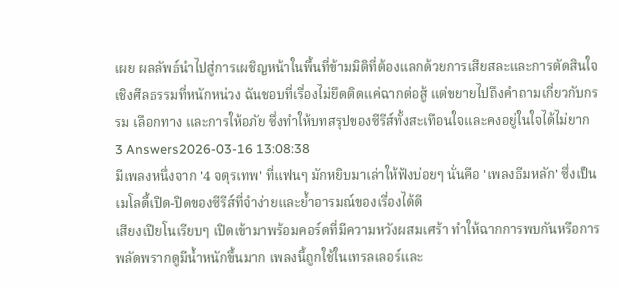เผย ผลลัพธ์นำไปสู่การเผชิญหน้าในพื้นที่ข้ามมิติที่ต้องแลกด้วยการเสียสละและการตัดสินใจเชิงศีลธรรมที่หนักหน่วง ฉันชอบที่เรื่องไม่ยึดติดแค่ฉากต่อสู้ แต่ขยายไปถึงคำถามเกี่ยวกับกรรม เลือกทาง และการให้อภัย ซึ่งทำให้บทสรุปของซีรีส์ทั้งสะเทือนใจและคงอยู่ในใจได้ไม่ยาก
3 Answers2026-03-16 13:08:38
มีเพลงหนึ่งจาก '4 จตุรเทพ' ที่แฟนๆ มักหยิบมาเล่าให้ฟังบ่อยๆ นั่นคือ 'เพลงธีมหลัก' ซึ่งเป็นเมโลดี้เปิด-ปิดของซีรีส์ที่จำง่ายและย้ำอารมณ์ของเรื่องได้ดี
เสียงเปียโนเรียบๆ เปิดเข้ามาพร้อมคอร์ดที่มีความหวังผสมเศร้า ทำให้ฉากการพบกันหรือการพลัดพรากดูมีน้ำหนักขึ้นมาก เพลงนี้ถูกใช้ในเทรลเลอร์และ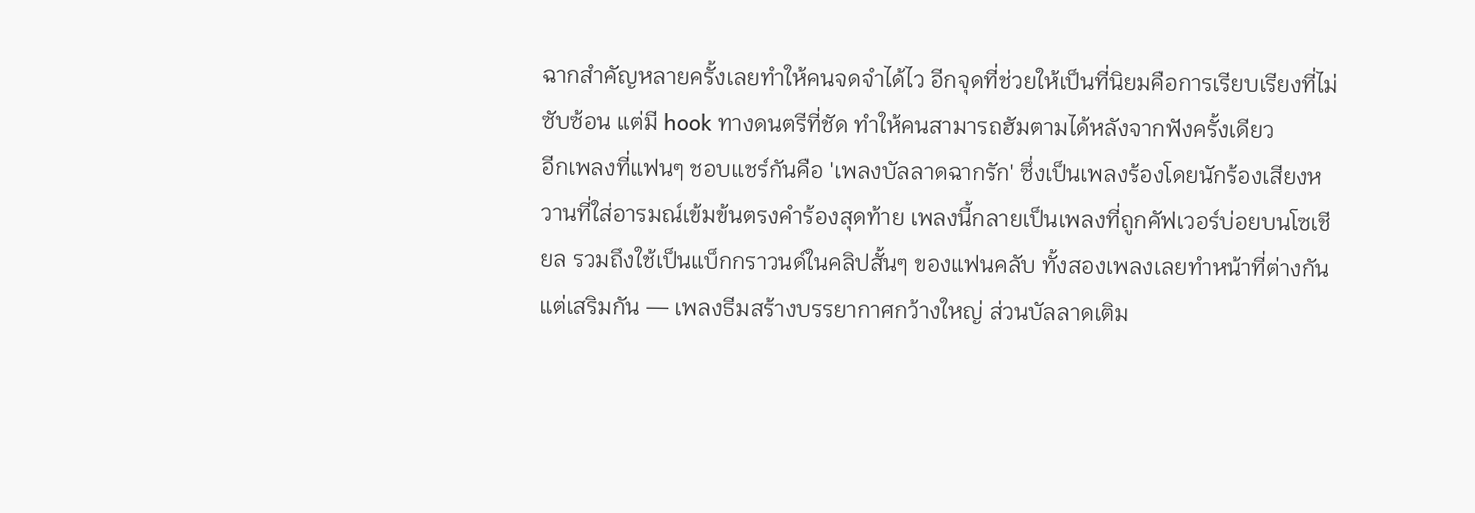ฉากสำคัญหลายครั้งเลยทำให้คนจดจำได้ไว อีกจุดที่ช่วยให้เป็นที่นิยมคือการเรียบเรียงที่ไม่ซับซ้อน แต่มี hook ทางดนตรีที่ชัด ทำให้คนสามารถฮัมตามได้หลังจากฟังครั้งเดียว
อีกเพลงที่แฟนๆ ชอบแชร์กันคือ 'เพลงบัลลาดฉากรัก' ซึ่งเป็นเพลงร้องโดยนักร้องเสียงหวานที่ใส่อารมณ์เข้มข้นตรงคำร้องสุดท้าย เพลงนี้กลายเป็นเพลงที่ถูกคัฟเวอร์บ่อยบนโซเชียล รวมถึงใช้เป็นแบ็กกราวนด์ในคลิปสั้นๆ ของแฟนคลับ ทั้งสองเพลงเลยทำหน้าที่ต่างกันแต่เสริมกัน — เพลงธีมสร้างบรรยากาศกว้างใหญ่ ส่วนบัลลาดเติม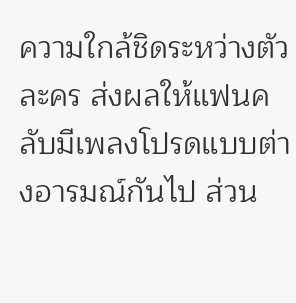ความใกล้ชิดระหว่างตัวละคร ส่งผลให้แฟนคลับมีเพลงโปรดแบบต่างอารมณ์กันไป ส่วน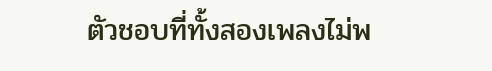ตัวชอบที่ทั้งสองเพลงไม่พ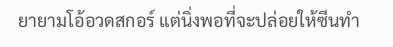ยายามโอ้อวดสกอร์ แต่นิ่งพอที่จะปล่อยให้ซีนทำ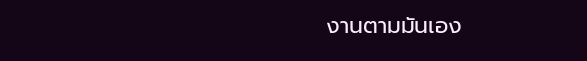งานตามมันเอง